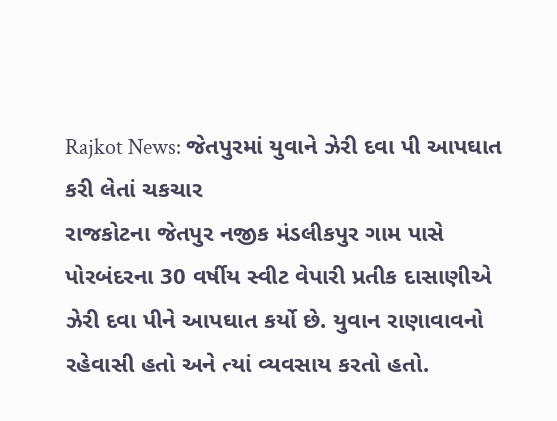Rajkot News: જેતપુરમાં યુવાને ઝેરી દવા પી આપઘાત કરી લેતાં ચકચાર
રાજકોટના જેતપુર નજીક મંડલીકપુર ગામ પાસે પોરબંદરના 30 વર્ષીય સ્વીટ વેપારી પ્રતીક દાસાણીએ ઝેરી દવા પીને આપઘાત કર્યો છે. યુવાન રાણાવાવનો રહેવાસી હતો અને ત્યાં વ્યવસાય કરતો હતો.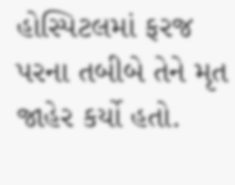હોસ્પિટલમાં ફરજ પરના તબીબે તેને મૃત જાહેર કર્યો હતો.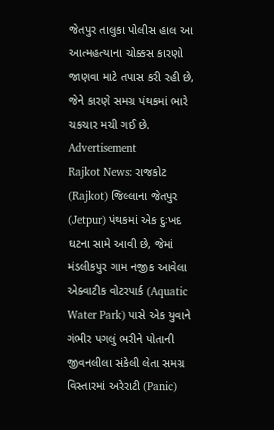જેતપુર તાલુકા પોલીસ હાલ આ આત્મહત્યાના ચોક્કસ કારણો જાણવા માટે તપાસ કરી રહી છે, જેને કારણે સમગ્ર પંથકમાં ભારે ચકચાર મચી ગઈ છે.
Advertisement
Rajkot News: રાજકોટ (Rajkot) જિલ્લાના જેતપુર (Jetpur) પંથકમાં એક દુઃખદ ઘટના સામે આવી છે, જેમાં મંડલીકપુર ગામ નજીક આવેલા એક્વાટીક વોટરપાર્ક (Aquatic Water Park) પાસે એક યુવાને ગંભીર પગલું ભરીને પોતાની જીવનલીલા સંકેલી લેતા સમગ્ર વિસ્તારમાં અરેરાટી (Panic)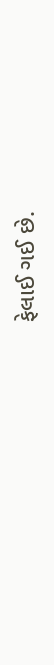ફેલાઈ ગઈ છે.